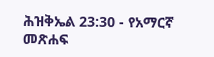ሕዝቅኤል 23:30 - የአማርኛ መጽሐፍ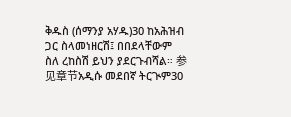ቅዱስ (ሰማንያ አሃዱ)30 ከአሕዝብ ጋር ስላመነዘርሽ፤ በበደላቸውም ስለ ረከስሽ ይህን ያደርጉብሻል። 参见章节አዲሱ መደበኛ ትርጒም30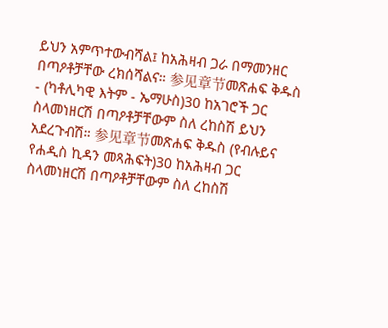ይህን አምጥተውብሻል፤ ከአሕዛብ ጋራ በማመንዘር በጣዖቶቻቸው ረክሰሻልና። 参见章节መጽሐፍ ቅዱስ - (ካቶሊካዊ እትም - ኤማሁስ)30 ከአገሮች ጋር ስላመነዘርሽ በጣዖቶቻቸውም ስለ ረከስሽ ይህን አደረጉብሽ። 参见章节መጽሐፍ ቅዱስ (የብሉይና የሐዲስ ኪዳን መጻሕፍት)30 ከአሕዛብ ጋር ስላመነዘርሽ በጣዖቶቻቸውም ስለ ረከስሽ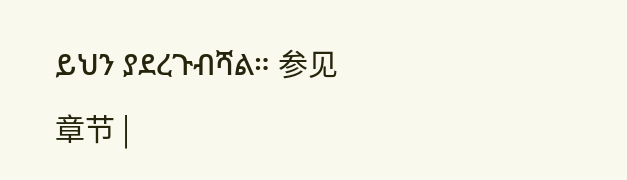ይህን ያደረጉብሻል። 参见章节 |